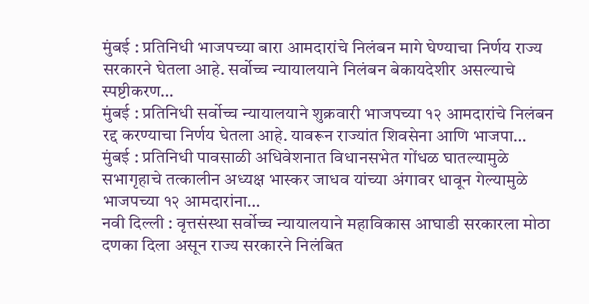मुंबई : प्रतिनिधी भाजपच्या बारा आमदारांचे निलंबन मागे घेण्याचा निर्णय राज्य सरकारने घेतला आहे. सर्वोच्च न्यायालयाने निलंबन बेकायदेशीर असल्याचे स्पष्टीकरण…
मुंबई : प्रतिनिधी सर्वोच्च न्यायालयाने शुक्रवारी भाजपच्या १२ आमदारांचे निलंबन रद्द करण्याचा निर्णय घेतला आहे. यावरून राज्यांत शिवसेना आणि भाजपा…
मुंबई : प्रतिनिधी पावसाळी अधिवेशनात विधानसभेत गोंधळ घातल्यामुळे सभागृहाचे तत्कालीन अध्यक्ष भास्कर जाधव यांच्या अंगावर धावून गेल्यामुळे भाजपच्या १२ आमदारांना…
नवी दिल्ली : वृत्तसंस्था सर्वोच्च न्यायालयाने महाविकास आघाडी सरकारला मोठा दणका दिला असून राज्य सरकारने निलंबित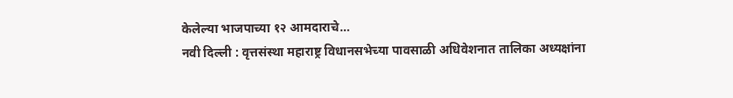केलेल्या भाजपाच्या १२ आमदाराचे…
नवी दिल्ली : वृत्तसंस्था महाराष्ट्र विधानसभेच्या पावसाळी अधिवेशनात तालिका अध्यक्षांना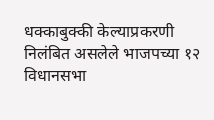धक्काबुक्की केल्याप्रकरणी निलंबित असलेले भाजपच्या १२ विधानसभा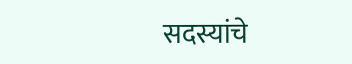सदस्यांचे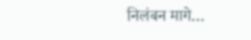निलंबन मागे…